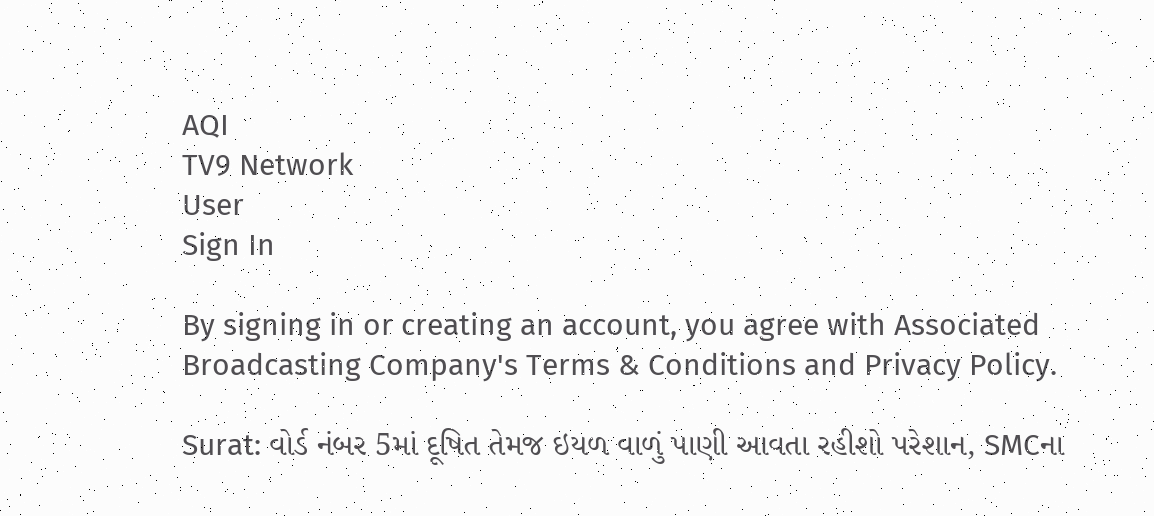AQI
TV9 Network
User
Sign In

By signing in or creating an account, you agree with Associated Broadcasting Company's Terms & Conditions and Privacy Policy.

Surat: વોર્ડ નંબર 5માં દૂષિત તેમજ ઇયળ વાળું પાણી આવતા રહીશો પરેશાન, SMCના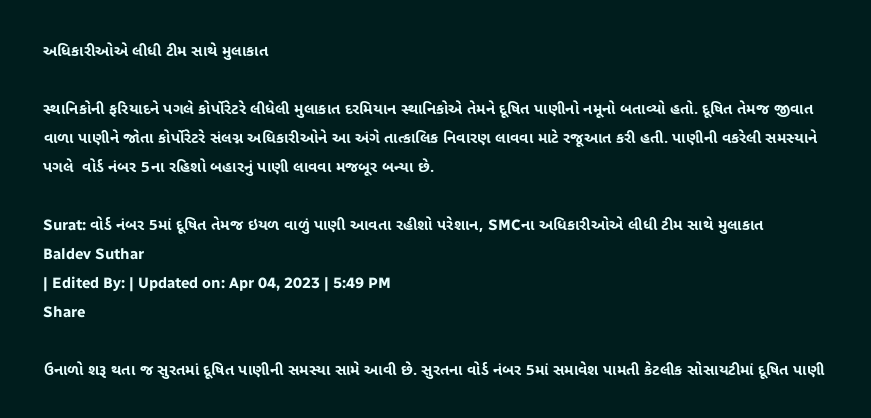અધિકારીઓએ લીધી ટીમ સાથે મુલાકાત

સ્થાનિકોની ફરિયાદને પગલે કોર્પોરેટરે લીધેલી મુલાકાત દરમિયાન સ્થાનિકોએ તેમને દૂષિત પાણીનો નમૂનો બતાવ્યો હતો. દૂષિત તેમજ જીવાત વાળા પાણીને જોતા કોર્પોરેટરે સંલગ્ન અધિકારીઓને આ અંગે તાત્કાલિક નિવારણ લાવવા માટે રજૂઆત કરી હતી. પાણીની વકરેલી સમસ્યાને પગલે  વોર્ડ નંબર 5ના રહિશો બહારનું પાણી લાવવા મજબૂર બન્યા છે.

Surat: વોર્ડ નંબર 5માં દૂષિત તેમજ ઇયળ વાળું પાણી આવતા રહીશો પરેશાન, SMCના અધિકારીઓએ લીધી ટીમ સાથે મુલાકાત
Baldev Suthar
| Edited By: | Updated on: Apr 04, 2023 | 5:49 PM
Share

ઉનાળો શરૂ થતા જ સુરતમાં દૂષિત પાણીની સમસ્યા સામે આવી છે. સુરતના વોર્ડ નંબર 5માં સમાવેશ પામતી કેટલીક સોસાયટીમાં દૂષિત પાણી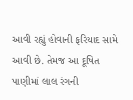આવી રહ્યું હોવાની ફરિયાદ સામે આવી છે. તેમજ આ દૂષિત પાણીમાં લાલ રંગની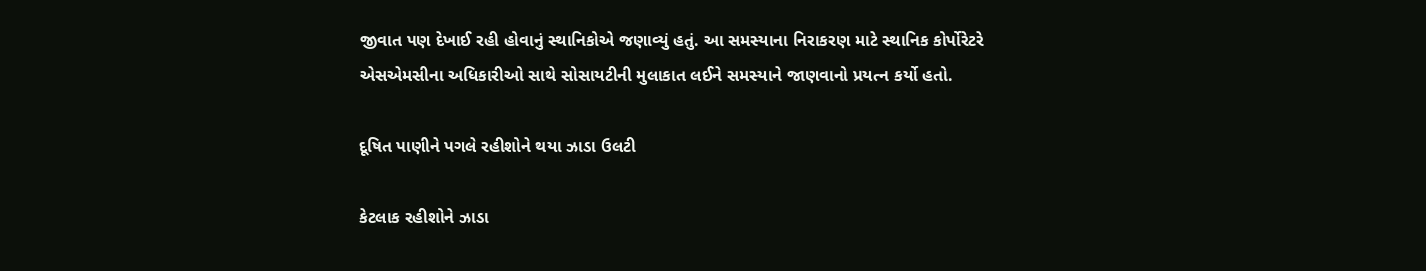જીવાત પણ દેખાઈ રહી હોવાનું સ્થાનિકોએ જણાવ્યું હતું. આ સમસ્યાના નિરાકરણ માટે સ્થાનિક કોર્પોરેટરે એસએમસીના અધિકારીઓ સાથે સોસાયટીની મુલાકાત લઈને સમસ્યાને જાણવાનો પ્રયત્ન કર્યો હતો.

દૂષિત પાણીને પગલે રહીશોને થયા ઝાડા ઉલટી

કેટલાક રહીશોને ઝાડા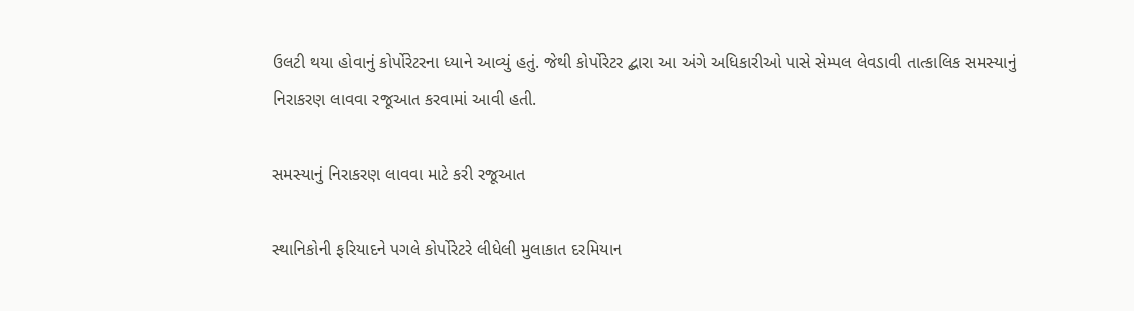ઉલટી થયા હોવાનું કોર્પોરેટરના ધ્યાને આવ્યું હતું. જેથી કોર્પોરેટર દ્બારા આ અંગે અધિકારીઓ પાસે સેમ્પલ લેવડાવી તાત્કાલિક સમસ્યાનું નિરાકરણ લાવવા રજૂઆત કરવામાં આવી હતી.

સમસ્યાનું નિરાકરણ લાવવા માટે કરી રજૂઆત

સ્થાનિકોની ફરિયાદને પગલે કોર્પોરેટરે લીધેલી મુલાકાત દરમિયાન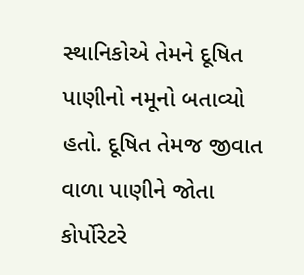સ્થાનિકોએ તેમને દૂષિત પાણીનો નમૂનો બતાવ્યો હતો. દૂષિત તેમજ જીવાત વાળા પાણીને જોતા કોર્પોરેટરે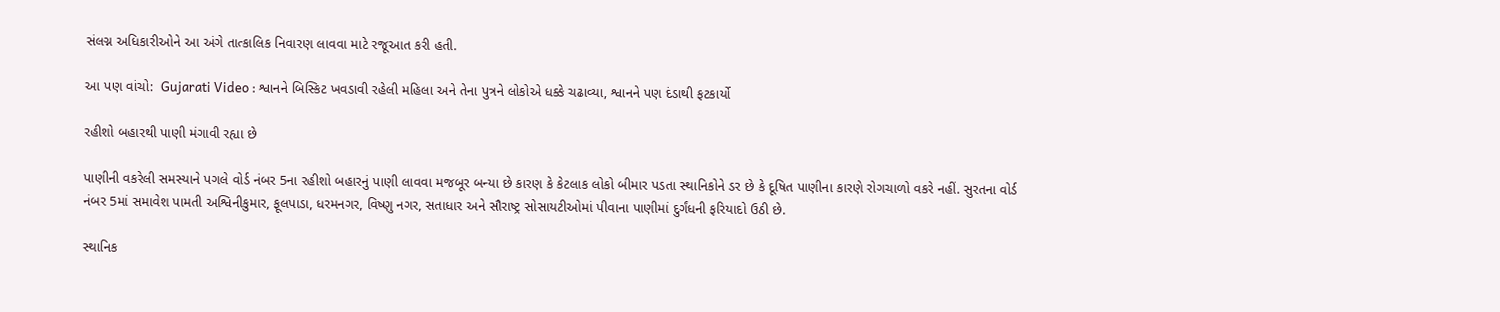સંલગ્ન અધિકારીઓને આ અંગે તાત્કાલિક નિવારણ લાવવા માટે રજૂઆત કરી હતી.

આ પણ વાંચો:  Gujarati Video : શ્વાનને બિસ્કિટ ખવડાવી રહેલી મહિલા અને તેના પુત્રને લોકોએ ધક્કે ચઢાવ્યા, શ્વાનને પણ દંડાથી ફટકાર્યો

રહીશો બહારથી પાણી મંગાવી રહ્યા છે

પાણીની વકરેલી સમસ્યાને પગલે વોર્ડ નંબર 5ના રહીશો બહારનું પાણી લાવવા મજબૂર બન્યા છે કારણ કે કેટલાક લોકો બીમાર પડતા સ્થાનિકોને ડર છે કે દૂષિત પાણીના કારણે રોગચાળો વકરે નહીં. સુરતના વોર્ડ નંબર 5માં સમાવેશ પામતી અશ્વિનીકુમાર, ફૂલપાડા, ધરમનગર, વિષ્ણુ નગર, સતાધાર અને સૌરાષ્ટ્ર સોસાયટીઓમાં પીવાના પાણીમાં દુર્ગંધની ફરિયાદો ઉઠી છે.

સ્થાનિક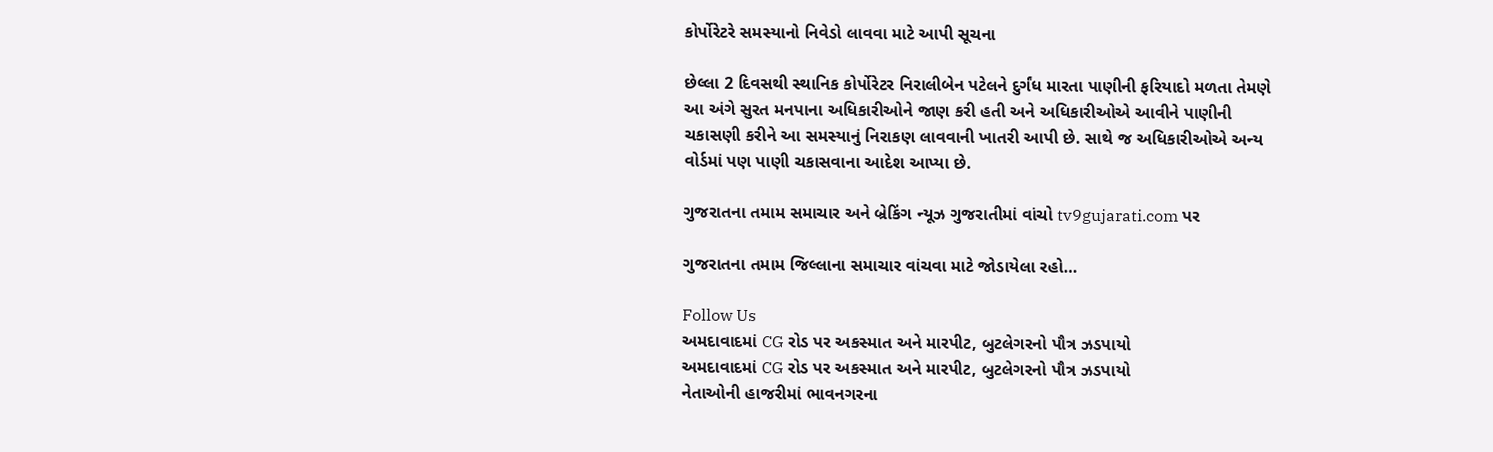કોર્પોરેટરે સમસ્યાનો નિવેડો લાવવા માટે આપી સૂચના

છેલ્લા 2 દિવસથી સ્થાનિક કોર્પોરેટર નિરાલીબેન પટેલને દુર્ગંધ મારતા પાણીની ફરિયાદો મળતા તેમણે આ અંગે સુરત મનપાના અધિકારીઓને જાણ કરી હતી અને અધિકારીઓએ આવીને પાણીની ચકાસણી કરીને આ સમસ્યાનું નિરાકણ લાવવાની ખાતરી આપી છે. સાથે જ અધિકારીઓએ અન્ય વોર્ડમાં પણ પાણી ચકાસવાના આદેશ આપ્યા છે.

ગુજરાતના તમામ સમાચાર અને બ્રેકિંગ ન્યૂઝ ગુજરાતીમાં વાંચો tv9gujarati.com પર

ગુજરાતના તમામ જિલ્લાના સમાચાર વાંચવા માટે જોડાયેલા રહો…

Follow Us
અમદાવાદમાં CG રોડ પર અકસ્માત અને મારપીટ, બુટલેગરનો પૌત્ર ઝડપાયો
અમદાવાદમાં CG રોડ પર અકસ્માત અને મારપીટ, બુટલેગરનો પૌત્ર ઝડપાયો
નેતાઓની હાજરીમાં ભાવનગરના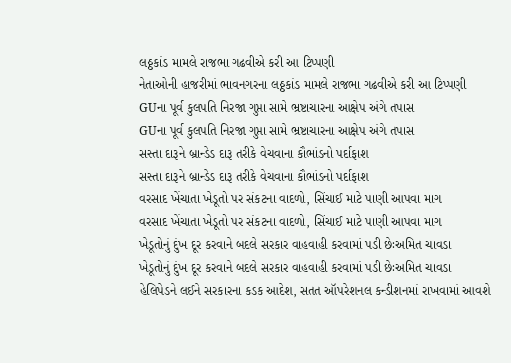લઠ્ઠકાંડ મામલે રાજભા ગઢવીએ કરી આ ટિપ્પણી
નેતાઓની હાજરીમાં ભાવનગરના લઠ્ઠકાંડ મામલે રાજભા ગઢવીએ કરી આ ટિપ્પણી
GUના પૂર્વ કુલપતિ નિરજા ગુપ્તા સામે ભ્રષ્ટાચારના આક્ષેપ અંગે તપાસ
GUના પૂર્વ કુલપતિ નિરજા ગુપ્તા સામે ભ્રષ્ટાચારના આક્ષેપ અંગે તપાસ
સસ્તા દારૂને બ્રાન્ડેડ દારૂ તરીકે વેચવાના કૌભાંડનો પર્દાફાશ
સસ્તા દારૂને બ્રાન્ડેડ દારૂ તરીકે વેચવાના કૌભાંડનો પર્દાફાશ
વરસાદ ખેંચાતા ખેડૂતો પર સંકટના વાદળો, સિંચાઈ માટે પાણી આપવા માગ
વરસાદ ખેંચાતા ખેડૂતો પર સંકટના વાદળો, સિંચાઈ માટે પાણી આપવા માગ
ખેડૂતોનું દુંખ દૂર કરવાને બદલે સરકાર વાહવાહી કરવામાં પડી છેઃઅમિત ચાવડા
ખેડૂતોનું દુંખ દૂર કરવાને બદલે સરકાર વાહવાહી કરવામાં પડી છેઃઅમિત ચાવડા
હેલિપેડને લઈને સરકારના કડક આદેશ, સતત ઑપરેશનલ કન્ડીશનમાં રાખવામાં આવશે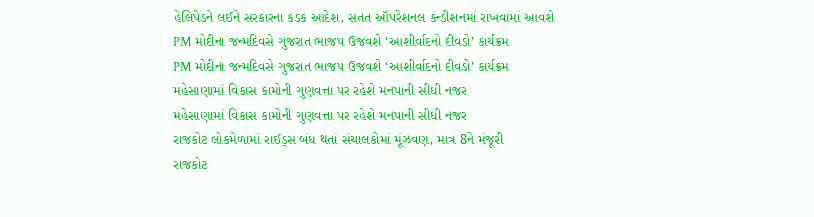હેલિપેડને લઈને સરકારના કડક આદેશ, સતત ઑપરેશનલ કન્ડીશનમાં રાખવામાં આવશે
PM મોદીના જન્મદિવસે ગુજરાત ભાજપ ઉજવશે ‘આશીર્વાદનો દીવડો’ કાર્યક્રમ
PM મોદીના જન્મદિવસે ગુજરાત ભાજપ ઉજવશે ‘આશીર્વાદનો દીવડો’ કાર્યક્રમ
મહેસાણામાં વિકાસ કામોની ગુણવત્તા પર રહેશે મનપાની સીધી નજર
મહેસાણામાં વિકાસ કામોની ગુણવત્તા પર રહેશે મનપાની સીધી નજર
રાજકોટ લોકમેળામાં રાઈડ્સ બંધ થતાં સંચાલકોમાં મૂંઝવણ, માત્ર 8ને મંજૂરી
રાજકોટ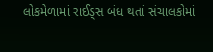લોકમેળામાં રાઈડ્સ બંધ થતાં સંચાલકોમાં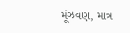મૂંઝવણ, માત્ર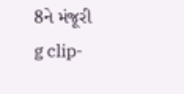8ને મંજૂરી
g clip-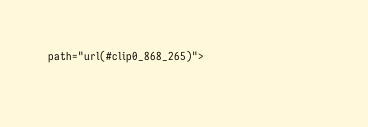path="url(#clip0_868_265)">